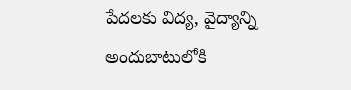పేదలకు విద్య, వైద్యాన్ని అందుబాటులోకి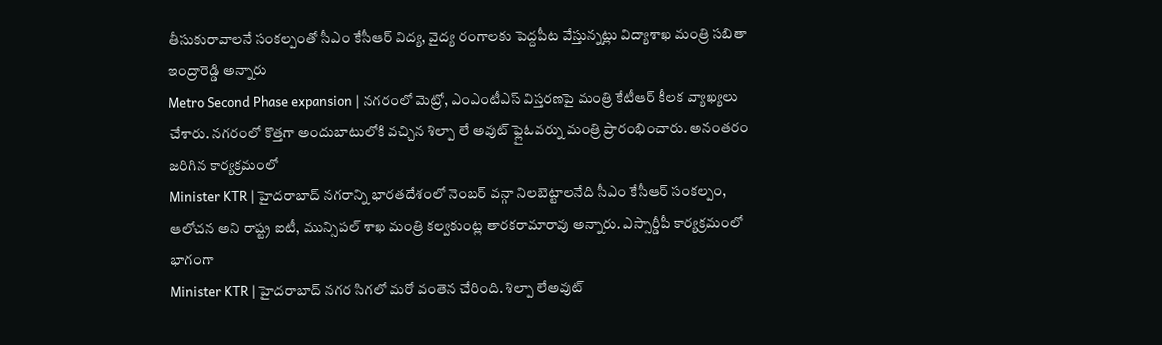తీసుకురావాలనే సంకల్పంతో సీఎం కేసీఆర్ విద్య, వైద్య రంగాలకు పెద్దపీట వేస్తున్నట్లు విద్యాశాఖ మంత్రి సబితా ఇంద్రారెడ్డి అన్నారు
Metro Second Phase expansion | నగరంలో మెట్రో, ఎంఎంటీఎస్ విస్తరణపై మంత్రి కేటీఆర్ కీలక వ్యాఖ్యలు చేశారు. నగరంలో కొత్తగా అందుబాటులోకి వచ్చిన శిల్పా లే అవుట్ ఫ్లైఓవర్ను మంత్రి ప్రారంభించారు. అనంతరం జరిగిన కార్యక్రమంలో
Minister KTR | హైదరాబాద్ నగరాన్ని భారతదేశంలో నెంబర్ వన్గా నిలబెట్టాలనేది సీఎం కేసీఆర్ సంకల్పం, ఆలోచన అని రాష్ట్ర ఐటీ, మున్సిపల్ శాఖ మంత్రి కల్వకుంట్ల తారకరామారావు అన్నారు. ఎస్సార్డీపీ కార్యక్రమంలో భాగంగా
Minister KTR | హైదరాబాద్ నగర సిగలో మరో వంతెన చేరింది. శిల్పా లేఅవుట్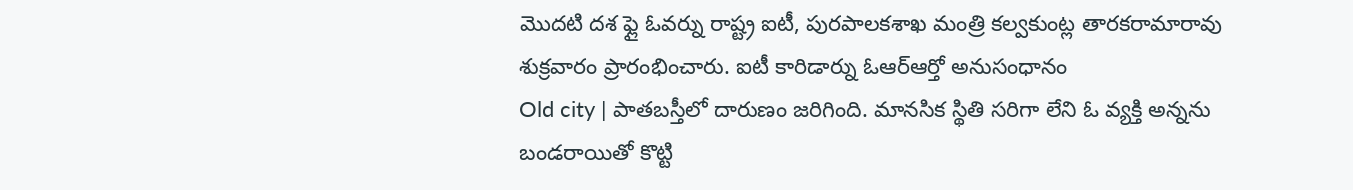మొదటి దశ ఫ్లై ఓవర్ను రాష్ట్ర ఐటీ, పురపాలకశాఖ మంత్రి కల్వకుంట్ల తారకరామారావు శుక్రవారం ప్రారంభించారు. ఐటీ కారిడార్ను ఓఆర్ఆర్తో అనుసంధానం
Old city | పాతబస్తీలో దారుణం జరిగింది. మానసిక స్థితి సరిగా లేని ఓ వ్యక్తి అన్నను బండరాయితో కొట్టి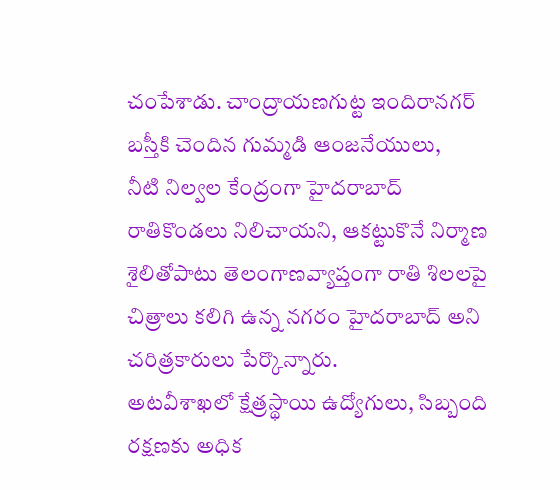చంపేశాడు. చాంద్రాయణగుట్ట ఇందిరానగర్ బస్తీకి చెందిన గుమ్మడి ఆంజనేయులు,
నీటి నిల్వల కేంద్రంగా హైదరాబాద్ రాతికొండలు నిలిచాయని, ఆకట్టుకొనే నిర్మాణ శైలితోపాటు తెలంగాణవ్యాప్తంగా రాతి శిలలపై చిత్రాలు కలిగి ఉన్న నగరం హైదరాబాద్ అని చరిత్రకారులు పేర్కొన్నారు.
అటవీశాఖలో క్షేత్రస్థాయి ఉద్యోగులు, సిబ్బంది రక్షణకు అధిక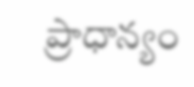ప్రాధాన్యం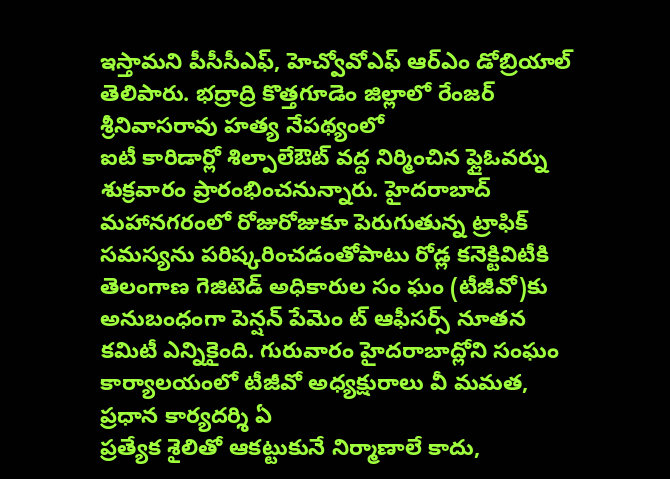ఇస్తామని పీసీసీఎఫ్, హెచ్వోవోఎఫ్ ఆర్ఎం డోబ్రియాల్ తెలిపారు. భద్రాద్రి కొత్తగూడెం జిల్లాలో రేంజర్ శ్రీనివాసరావు హత్య నేపథ్యంలో
ఐటీ కారిడార్లో శిల్పాలేఔట్ వద్ద నిర్మించిన ఫ్లైఓవర్ను శుక్రవారం ప్రారంభించనున్నారు. హైదరాబాద్ మహానగరంలో రోజురోజుకూ పెరుగుతున్న ట్రాఫిక్ సమస్యను పరిష్కరించడంతోపాటు రోడ్ల కనెక్టివిటీకి
తెలంగాణ గెజిటెడ్ అధికారుల సం ఘం (టీజీవో)కు అనుబంధంగా పెన్షన్ పేమెం ట్ ఆఫీసర్స్ నూతన కమిటీ ఎన్నికైంది. గురువారం హైదరాబాద్లోని సంఘం కార్యాలయంలో టీజీవో అధ్యక్షురాలు వీ మమత, ప్రధాన కార్యదర్శి ఏ
ప్రత్యేక శైలితో ఆకట్టుకునే నిర్మాణాలే కాదు,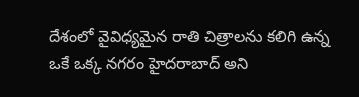దేశంలో వైవిధ్యమైన రాతి చిత్రాలను కలిగి ఉన్న ఒకే ఒక్క నగరం హైదరాబాద్ అని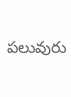పలువురు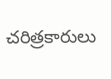చరిత్రకారులు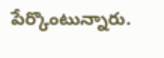పేర్కొంటున్నారు.